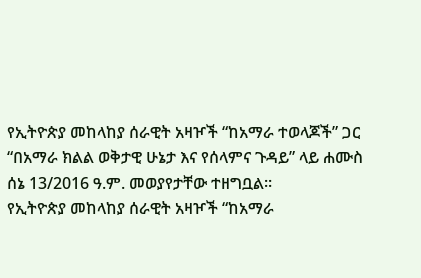የኢትዮጵያ መከላከያ ሰራዊት አዛዦች “ከአማራ ተወላጆች” ጋር “በአማራ ክልል ወቅታዊ ሁኔታ እና የሰላምና ጉዳይ” ላይ ሐሙስ ሰኔ 13/2016 ዓ.ም. መወያየታቸው ተዘግቧል።
የኢትዮጵያ መከላከያ ሰራዊት አዛዦች “ከአማራ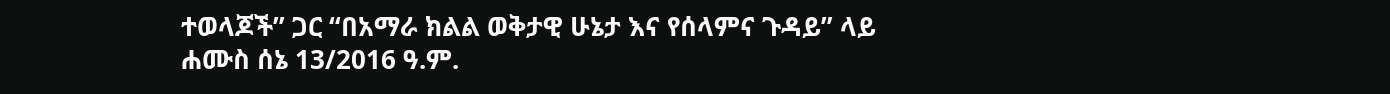ተወላጆች” ጋር “በአማራ ክልል ወቅታዊ ሁኔታ እና የሰላምና ጉዳይ” ላይ ሐሙስ ሰኔ 13/2016 ዓ.ም.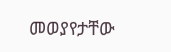መወያየታቸው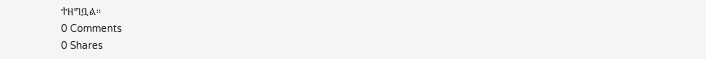ተዘግቧል።
0 Comments
0 Shares